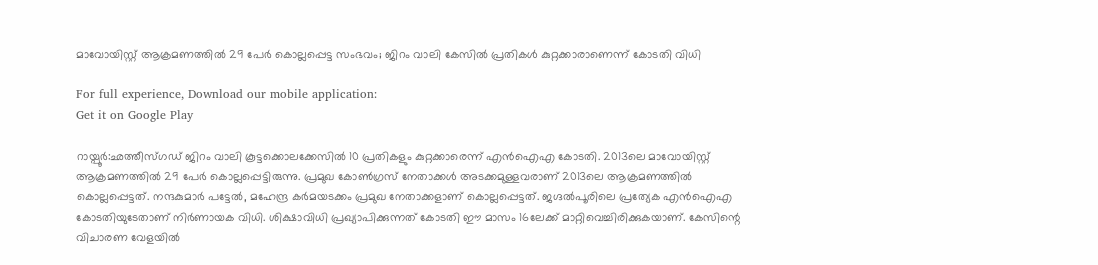മാവോയിസ്റ്റ് ആക്രമണത്തിൽ 29 പേർ കൊല്ലപ്പെട്ട സംഭവം; ജിറം വാലി കേസിൽ പ്രതികൾ കുറ്റക്കാരാണെന്ന് കോടതി വിധി

For full experience, Download our mobile application:
Get it on Google Play

റായ്പൂർ:ഛത്തീസ്ഗഡ് ജിറം വാലി കൂട്ടക്കൊലക്കേസിൽ 10 പ്രതികളും കുറ്റക്കാരെന്ന് എൻഐഎ കോടതി. 2013ലെ മാവോയിസ്റ്റ് ആക്രമണത്തിൽ 29 പേർ കൊല്ലപ്പെട്ടിരുന്നു. പ്രമുഖ കോൺഗ്രസ് നേതാക്കൾ അടക്കമുള്ളവരാണ് 2013ലെ ആക്രമണത്തിൽ കൊല്ലപ്പെട്ടത്. നന്ദകുമാർ പട്ടേൽ, മഹേന്ദ്ര കർമയടക്കം പ്രമുഖ നേതാക്കളാണ് കൊല്ലപ്പെട്ടത്. ജഗ്ദൽപൂരിലെ പ്രത്യേക എൻഐഎ കോടതിയുടേതാണ് നിർണായക വിധി. ശിക്ഷാവിധി പ്രഖ്യാപിക്കുന്നത് കോടതി ഈ മാസം 16ലേക്ക് മാറ്റിവെച്ചിരിക്കുകയാണ്. കേസിന്റെ വിചാരണ വേളയിൽ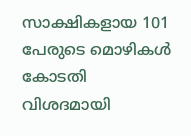സാക്ഷികളായ 101 പേരുടെ മൊഴികൾ കോടതി വിശദമായി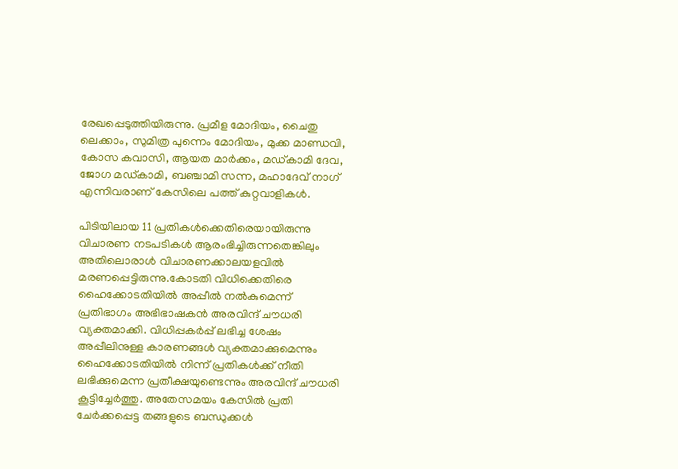രേഖപ്പെടുത്തിയിരുന്നു. പ്രമീള മോദിയം, ചൈതു ലെക്കാം, സുമിത്ര പുന്നെം മോദിയം, മുക്ക മാണ്ഡവി, കോസ കവാസി, ആയത മാർക്കം, മഡ്കാമി ദേവ, ജോഗ മഡ്കാമി, ബഞ്ചാമി സന്ന, മഹാദേവ് നാഗ് എന്നിവരാണ് കേസിലെ പത്ത് കുറ്റവാളികൾ.

പിടിയിലായ 11 പ്രതികൾക്കെതിരെയായിരുന്നു വിചാരണ നടപടികൾ ആരംഭിച്ചിരുന്നതെങ്കിലും അതിലൊരാൾ വിചാരണക്കാലയളവിൽ മരണപ്പെട്ടിരുന്നു.കോടതി വിധിക്കെതിരെ ഹൈക്കോടതിയിൽ അപ്പീൽ നൽകുമെന്ന് പ്രതിഭാഗം അഭിഭാഷകൻ അരവിന്ദ് ചൗധരി വ്യക്തമാക്കി. വിധിപ്പകർപ്പ് ലഭിച്ച ശേഷം അപ്പീലിനുള്ള കാരണങ്ങൾ വ്യക്തമാക്കുമെന്നും ഹൈക്കോടതിയിൽ നിന്ന് പ്രതികൾക്ക് നീതി ലഭിക്കുമെന്ന പ്രതീക്ഷയുണ്ടെന്നും അരവിന്ദ് ചൗധരി കൂട്ടിച്ചേർത്തു. അതേസമയം കേസിൽ പ്രതി ചേർക്കപ്പെട്ട തങ്ങളുടെ ബന്ധുക്കൾ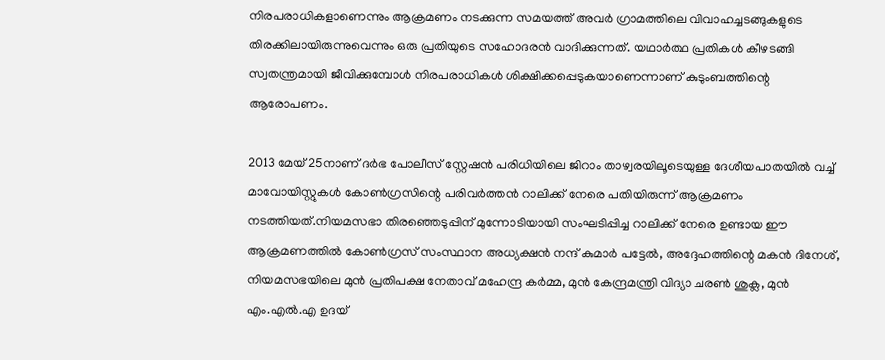നിരപരാധികളാണെന്നും ആക്രമണം നടക്കുന്ന സമയത്ത് അവർ ഗ്രാമത്തിലെ വിവാഹച്ചടങ്ങുകളുടെ തിരക്കിലായിരുന്നുവെന്നും ഒരു പ്രതിയുടെ സഹോദരൻ വാദിക്കുന്നത്. യഥാർത്ഥ പ്രതികൾ കീഴടങ്ങി സ്വതന്ത്രമായി ജീവിക്കുമ്പോൾ നിരപരാധികൾ ശിക്ഷിക്കപ്പെടുകയാണെന്നാണ് കുടുംബത്തിന്റെ ആരോപണം.

2013 മേയ് 25നാണ് ദർഭ പോലീസ് സ്റ്റേഷൻ പരിധിയിലെ ജിറാം താഴ്വരയിലൂടെയുള്ള ദേശീയപാതയിൽ വച്ച് മാവോയിസ്റ്റുകൾ കോൺഗ്രസിന്റെ പരിവർത്തൻ റാലിക്ക് നേരെ പതിയിരുന്ന് ആക്രമണം നടത്തിയത്.നിയമസഭാ തിരഞ്ഞെടുപ്പിന് മുന്നോടിയായി സംഘടിപ്പിച്ച റാലിക്ക് നേരെ ഉണ്ടായ ഈ ആക്രമണത്തിൽ കോൺഗ്രസ് സംസ്ഥാന അധ്യക്ഷൻ നന്ദ് കുമാർ പട്ടേൽ, അദ്ദേഹത്തിന്റെ മകൻ ദിനേശ്, നിയമസഭയിലെ മുൻ പ്രതിപക്ഷ നേതാവ് മഹേന്ദ്ര കർമ്മ, മുൻ കേന്ദ്രമന്ത്രി വിദ്യാ ചരൺ ശുക്ല, മുൻ എം.എൽ.എ ഉദയ്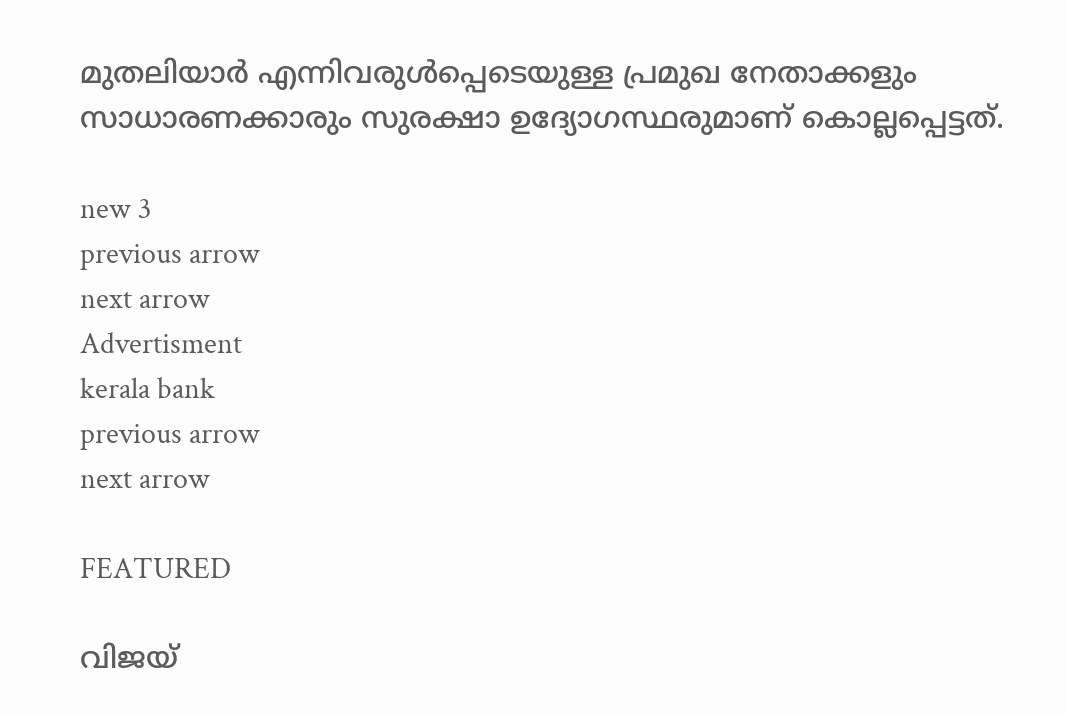മുതലിയാർ എന്നിവരുൾപ്പെടെയുള്ള പ്രമുഖ നേതാക്കളും സാധാരണക്കാരും സുരക്ഷാ ഉദ്യോഗസ്ഥരുമാണ് കൊല്ലപ്പെട്ടത്.

new 3
previous arrow
next arrow
Advertisment
kerala bank
previous arrow
next arrow

FEATURED

വിജയ്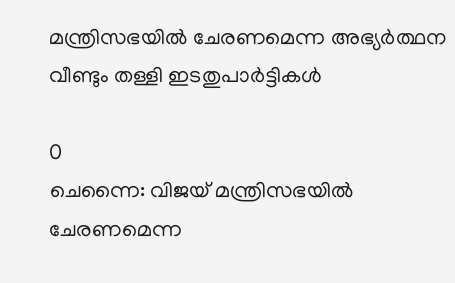മന്ത്രിസഭയിൽ ചേരണമെന്ന അഭ്യർത്ഥന വീണ്ടും തള്ളി ഇടതുപാർട്ടികൾ

0
ചെന്നൈ: വിജയ് മന്ത്രിസഭയിൽ ചേരണമെന്ന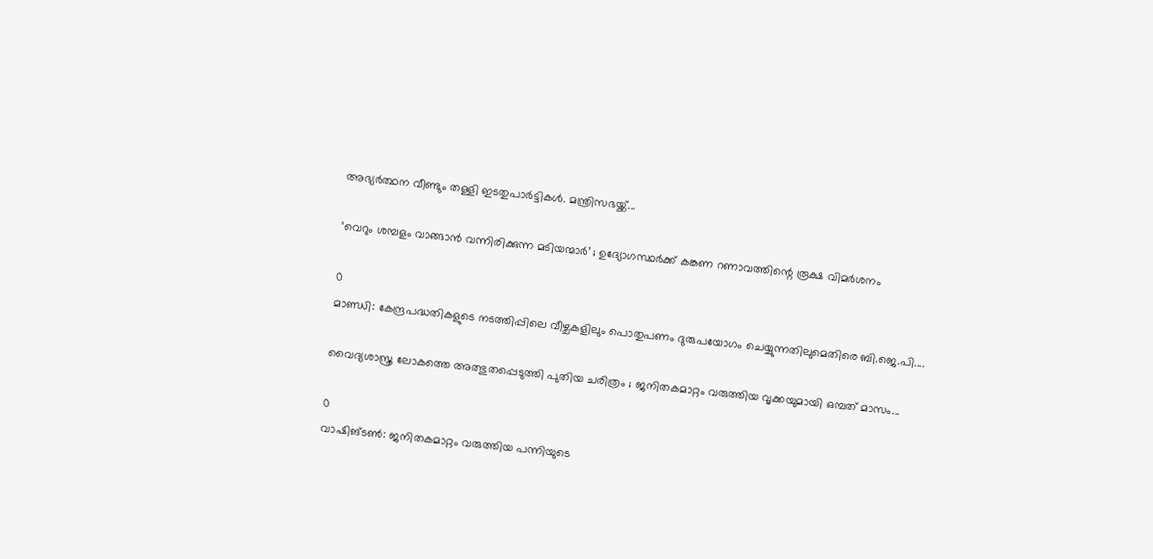അഭ്യർത്ഥന വീണ്ടും തള്ളി ഇടതുപാർട്ടികൾ. മന്ത്രിസഭയ്ക്ക്...

‘വെറും ശമ്പളം വാങ്ങാൻ വന്നിരിക്കുന്ന മടിയന്മാർ’ ; ഉദ്യോഗസ്ഥർക്ക് കങ്കണ റണാവത്തിന്റെ രൂക്ഷ വിമർശനം

0
മാണ്ഡി: കേന്ദ്രപദ്ധതികളുടെ നടത്തിപ്പിലെ വീഴ്ചകളിലും പൊതുപണം ദുരുപയോഗം ചെയ്യുന്നതിലുമെതിരെ ബി.ജെ.പി....

വൈദ്യശാസ്ത്ര ലോകത്തെ അത്ഭുതപ്പെടുത്തി പുതിയ ചരിത്രം ; ജനിതകമാറ്റം വരുത്തിയ വൃക്കയുമായി ഒമ്പത് മാസം...

0
വാഷിങ്ടണ്‍: ജനിതകമാറ്റം വരുത്തിയ പന്നിയുടെ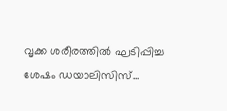വൃക്ക ശരീരത്തില്‍ ഘടിപ്പിച്ച ശേഷം ഡയാലിസിസ്...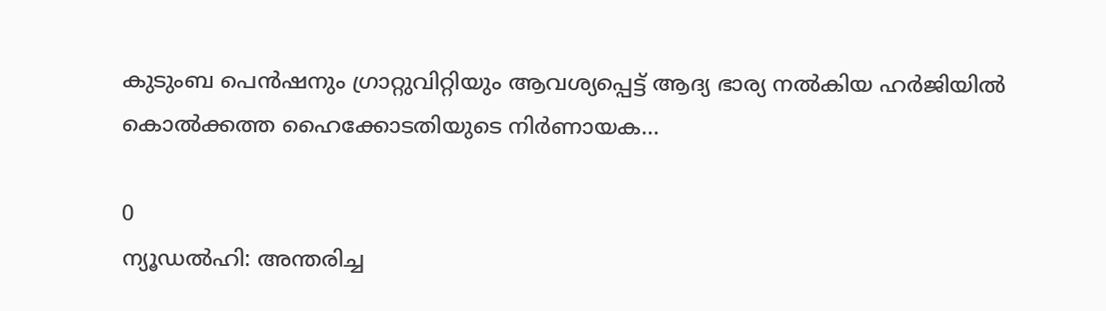കുടുംബ പെൻഷനും ഗ്രാറ്റുവിറ്റിയും ആവശ്യപ്പെട്ട് ആദ്യ ഭാര്യ നൽകിയ ഹർജിയിൽ കൊൽക്കത്ത ഹൈക്കോടതിയുടെ നിർണായക...

0
ന്യൂഡൽഹി: അന്തരിച്ച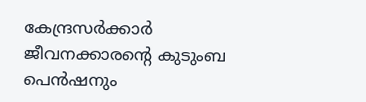കേന്ദ്രസർക്കാർ ജീവനക്കാരന്റെ കുടുംബ പെൻഷനും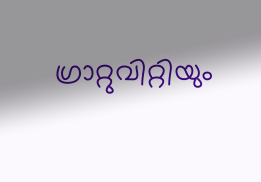ഗ്രാറ്റുവിറ്റിയും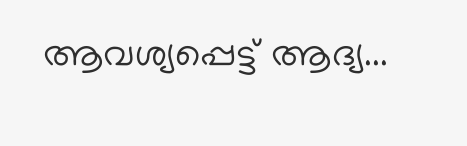ആവശ്യപ്പെട്ട് ആദ്യ...